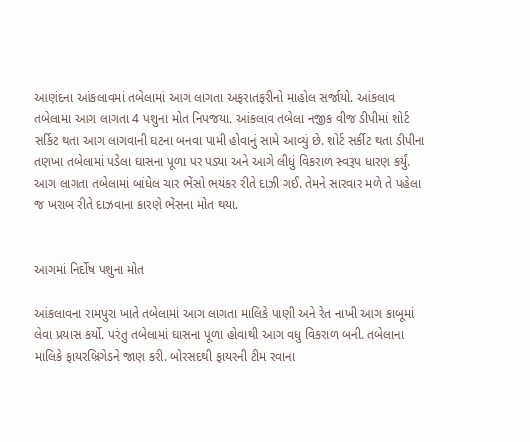આણંદના આંકલાવમાં તબેલામાં આગ લાગતા અફરાતફરીનો માહોલ સર્જાયો. આંકલાવ તબેલામા આગ લાગતા 4 પશુના મોત નિપજયા. આંકલાવ તબેલા નજીક વીજ ડીપીમાં શોર્ટ સર્કિટ થતા આગ લાગવાની ઘટના બનવા પામી હોવાનું સામે આવ્યું છે. શોર્ટ સર્કીટ થતા ડીપીના તણખા તબેલામાં પડેલા ઘાસના પૂળા પર પડ્યા અને આગે લીધું વિકરાળ સ્વરૂપ ધારણ કર્યું. આગ લાગતા તબેલામાં બાંધેલ ચાર ભેંસો ભયંકર રીતે દાઝી ગઈ. તેમને સારવાર મળે તે પહેલા જ ખરાબ રીતે દાઝવાના કારણે ભેંસના મોત થયા.


આગમાં નિર્દોષ પશુના મોત

આંકલાવના રામપુરા ખાતે તબેલામાં આગ લાગતા માલિકે પાણી અને રેત નાખી આગ કાબૂમાં લેવા પ્રયાસ કર્યો. પરંતુ તબેલામાં ઘાસના પૂળા હોવાથી આગ વધુ વિકરાળ બની. તબેલાના માલિકે ફાયરબ્રિગેડને જાણ કરી. બોરસદથી ફાયરની ટીમ રવાના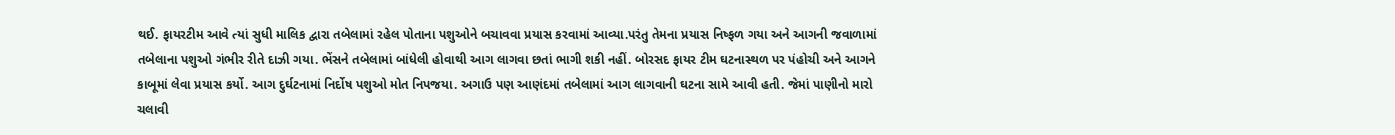થઈ. ફાયરટીમ આવે ત્યાં સુધી માલિક દ્વારા તબેલામાં રહેલ પોતાના પશુઓને બચાવવા પ્રયાસ કરવામાં આવ્યા.પરંતુ તેમના પ્રયાસ નિષ્ફળ ગયા અને આગની જવાળામાં તબેલાના પશુઓ ગંભીર રીતે દાઝી ગયા. ભેંસને તબેલામાં બાંધેલી હોવાથી આગ લાગવા છતાં ભાગી શકી નહીં. બોરસદ ફાયર ટીમ ઘટનાસ્થળ પર પંહોચી અને આગને કાબૂમાં લેવા પ્રયાસ કર્યો. આગ દુર્ઘટનામાં નિર્દોષ પશુઓ મોત નિપજયા. અગાઉ પણ આણંદમાં તબેલામાં આગ લાગવાની ઘટના સામે આવી હતી. જેમાં પાણીનો મારો ચલાવી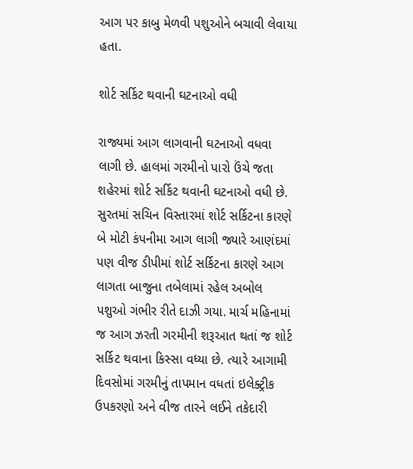આગ પર કાબુ મેળવી પશુઓને બચાવી લેવાયા હતા.

શોર્ટ સર્કિટ થવાની ઘટનાઓ વધી

રાજ્યમાં આગ લાગવાની ઘટનાઓ વધવા લાગી છે. હાલમાં ગરમીનો પારો ઉંચે જતા શહેરમાં શોર્ટ સર્કિટ થવાની ઘટનાઓ વધી છે. સુરતમાં સચિન વિસ્તારમાં શોર્ટ સર્કિટના કારણે બે મોટી કંપનીમા આગ લાગી જ્યારે આણંદમાં પણ વીજ ડીપીમાં શોર્ટ સર્કિટના કારણે આગ લાગતા બાજુના તબેલામાં રહેલ અબોલ પશુઓ ગંભીર રીતે દાઝી ગયા. માર્ચ મહિનામાં જ આગ ઝરતી ગરમીની શરૂઆત થતાં જ શોર્ટ સર્કિટ થવાના કિસ્સા વધ્યા છે. ત્યારે આગામી દિવસોમાં ગરમીનું તાપમાન વધતાં ઇલેક્ટ્રીક ઉપકરણો અને વીજ તારને લઈને તકેદારી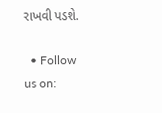રાખવી પડશે.

  • Follow us on: